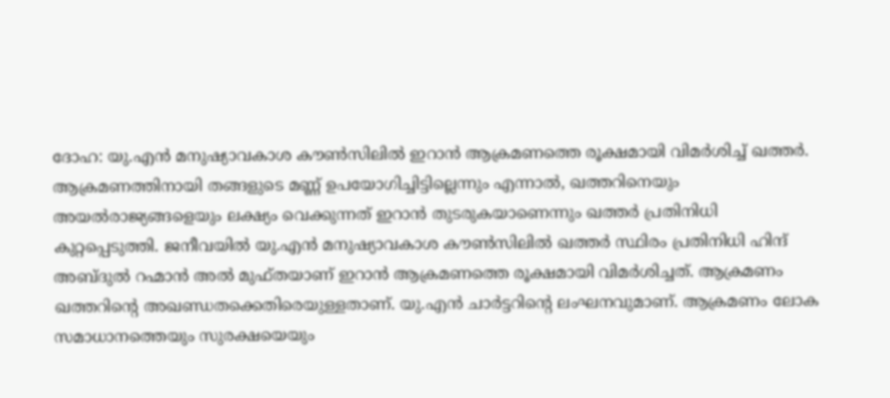ദോഹ: യു.എൻ മനുഷ്യാവകാശ കൗൺസിലിൽ ഇറാൻ ആക്രമണത്തെ രൂക്ഷമായി വിമർശിച്ച് ഖത്തർ. ആക്രമണത്തിനായി തങ്ങളുടെ മണ്ണ് ഉപയോഗിച്ചിട്ടില്ലെന്നും എന്നാൽ, ഖത്തറിനെയും അയൽരാജ്യങ്ങളെയും ലക്ഷ്യം വെക്കുന്നത് ഇറാൻ തുടരുകയാണെന്നും ഖത്തർ പ്രതിനിധി കുറ്റപ്പെടുത്തി. ജനീവയിൽ യു.എൻ മനുഷ്യാവകാശ കൗൺസിലിൽ ഖത്തർ സ്ഥിരം പ്രതിനിധി ഹിന്ദ് അബ്ദുൽ റഹ്മാൻ അൽ മുഫ്തയാണ് ഇറാൻ ആക്രമണത്തെ രൂക്ഷമായി വിമർശിച്ചത്. ആക്രമണം ഖത്തറിന്റെ അഖണ്ഡതക്കെതിരെയുള്ളതാണ്. യു.എൻ ചാർട്ടറിന്റെ ലംഘനവുമാണ്. ആക്രമണം ലോക സമാധാനത്തെയും സുരക്ഷയെയും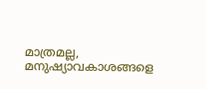മാത്രമല്ല, മനുഷ്യാവകാശങ്ങളെ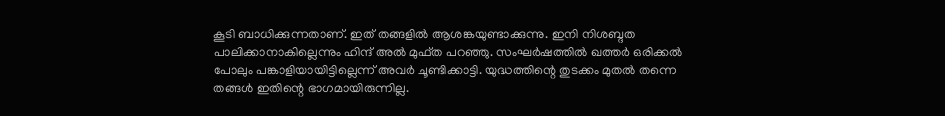കൂടി ബാധിക്കുന്നതാണ്. ഇത് തങ്ങളിൽ ആശങ്കയുണ്ടാക്കുന്നു. ഇനി നിശബ്ദത പാലിക്കാനാകില്ലെന്നും ഹിന്ദ് അൽ മുഫ്ത പറഞ്ഞു. സംഘർഷത്തിൽ ഖത്തർ ഒരിക്കൽ പോലും പങ്കാളിയായിട്ടില്ലെന്ന് അവർ ചൂണ്ടിക്കാട്ടി. യുദ്ധത്തിന്റെ തുടക്കം മുതൽ തന്നെ തങ്ങൾ ഇതിന്റെ ഭാഗമായിരുന്നില്ല.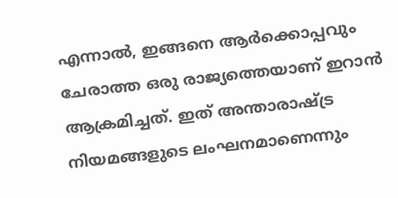എന്നാൽ, ഇങ്ങനെ ആർക്കൊപ്പവും ചേരാത്ത ഒരു രാജ്യത്തെയാണ് ഇറാൻ ആക്രമിച്ചത്. ഇത് അന്താരാഷ്ട്ര നിയമങ്ങളുടെ ലംഘനമാണെന്നും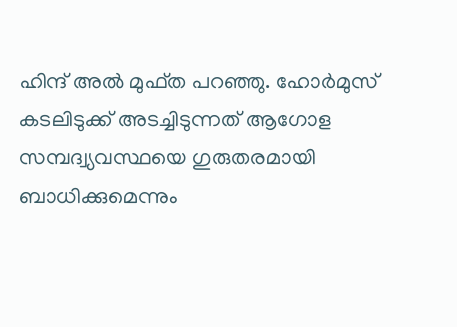ഹിന്ദ് അൽ മുഫ്ത പറഞ്ഞു. ഹോർമുസ് കടലിടുക്ക് അടച്ചിടുന്നത് ആഗോള സമ്പദ്വ്യവസ്ഥയെ ഗുരുതരമായി ബാധിക്കുമെന്നും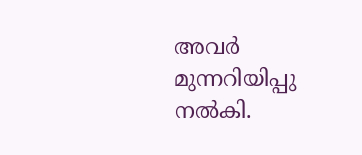അവർ മുന്നറിയിപ്പു നൽകി.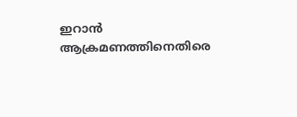ഇറാൻ ആക്രമണത്തിനെതിരെ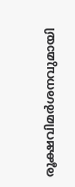രൂക്ഷവിമർശനവുമായി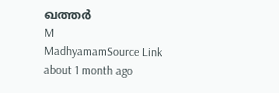ഖത്തർ
M
MadhyamamSource Link
about 1 month ago